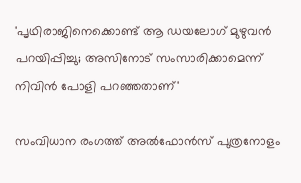'പൃഥിരാജിനെക്കൊണ്ട് ആ ഡയലോഗ് മുഴുവൻ പറയിപ്പിച്ചു; അസിനോട് സംസാരിക്കാമെന്ന് നിവിൻ പോളി പറഞ്ഞതാണ്'

സംവിധാന രംഗത്ത് അൽഫോൻസ് പുത്രനോളം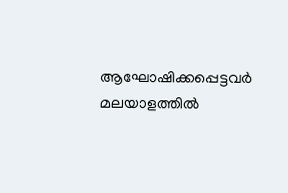ആഘോഷിക്കപ്പെട്ടവർ മലയാളത്തിൽ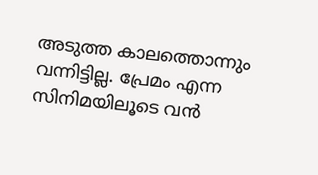അടുത്ത കാലത്തൊന്നും വന്നിട്ടില്ല. പ്രേമം എന്ന സിനിമയിലൂടെ വൻ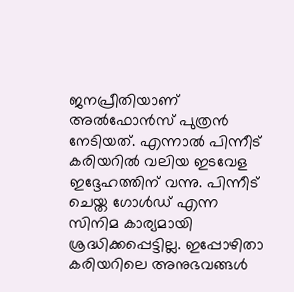ജനപ്രീതിയാണ് അൽഫോൻസ് പുത്രൻ നേടിയത്. എന്നാൽ പിന്നീട് കരിയറിൽ വലിയ ഇടവേള ഇദ്ദേഹത്തിന് വന്നു. പിന്നീട് ചെയ്ത ഗോൾഡ് എന്ന സിനിമ കാര്യമായി ശ്രദ്ധിക്കപ്പെട്ടില്ല. ഇപ്പോഴിതാ കരിയറിലെ അനുഭവങ്ങൾ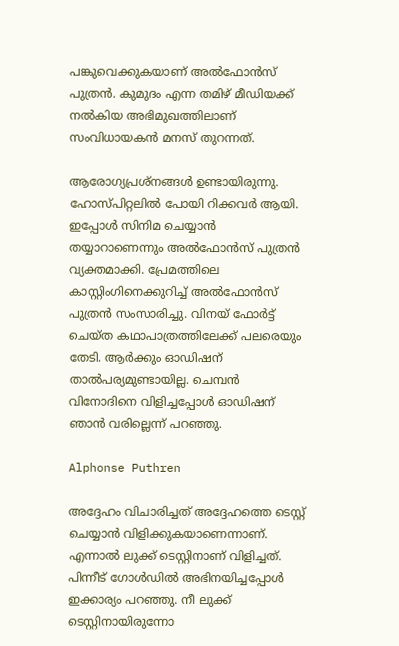പങ്കുവെക്കുകയാണ് അൽഫോൻസ് പുത്രൻ. കുമുദം എന്ന തമിഴ് മീഡിയക്ക് നൽകിയ അഭിമുഖത്തിലാണ് സംവിധായകൻ മനസ് തുറന്നത്.

ആരോഗ്യപ്രശ്നങ്ങൾ ഉണ്ടായിരുന്നു. ഹോസ്പിറ്റലിൽ പോയി റിക്കവർ ആയി. ഇപ്പോൾ സിനിമ ചെയ്യാൻ തയ്യാറാണെന്നും അൽഫോൻസ് പുത്രൻ വ്യക്തമാക്കി. പ്രേമത്തിലെ കാസ്റ്റിംഗിനെക്കുറിച്ച് അൽഫോൻസ് പുത്രൻ സംസാരിച്ചു. വിനയ് ഫോർട്ട് ചെയ്ത കഥാപാത്രത്തിലേക്ക് പലരെയും തേടി. ആർക്കും ഓഡിഷന് താൽപര്യമുണ്ടായില്ല. ചെമ്പൻ വിനോദിനെ വിളിച്ചപ്പോൾ ഓഡിഷന് ഞാൻ വരില്ലെന്ന് പറഞ്ഞു.

Alphonse Puthren

അദ്ദേഹം വിചാരിച്ചത് അദ്ദേഹത്തെ ടെസ്റ്റ് ചെയ്യാൻ വിളിക്കുകയാണെന്നാണ്. എന്നാൽ ലുക്ക് ടെസ്റ്റിനാണ് വിളിച്ചത്. പിന്നീട് ഗോൾഡിൽ അഭിനയിച്ചപ്പോൾ ഇക്കാര്യം പറഞ്ഞു. നീ ലുക്ക് ടെസ്റ്റിനായിരുന്നോ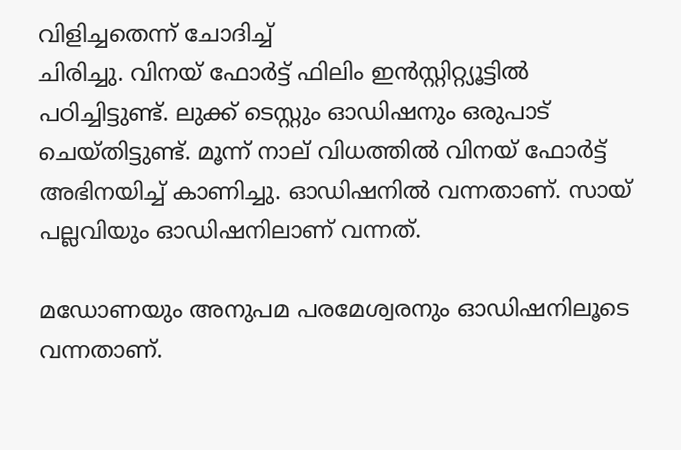വിളിച്ചതെന്ന് ചോദിച്ച്
ചിരിച്ചു. വിനയ് ഫോർട്ട് ഫിലിം ഇൻസ്റ്റിറ്റ്യൂട്ടിൽ പഠിച്ചിട്ടുണ്ട്. ലുക്ക് ടെസ്റ്റും ഓഡിഷനും ഒരുപാട് ചെയ്തിട്ടുണ്ട്. മൂന്ന് നാല് വിധത്തിൽ വിനയ് ഫോർട്ട് അഭിനയിച്ച് കാണിച്ചു. ഓഡിഷനിൽ വന്നതാണ്. സായ് പല്ലവിയും ഓഡിഷനിലാണ് വന്നത്.

മഡോണയും അനുപമ പരമേശ്വരനും ഓഡിഷനിലൂടെ വന്നതാണ്.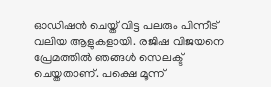ഓഡിഷൻ ചെയ്ത് വിട്ട പലരും പിന്നീട് വലിയ ആളുകളായി. രജിഷ വിജയനെ പ്രേമത്തിൽ ഞങ്ങൾ സെലക്ട് ചെയ്തതാണ്. പക്ഷെ മൂന്ന്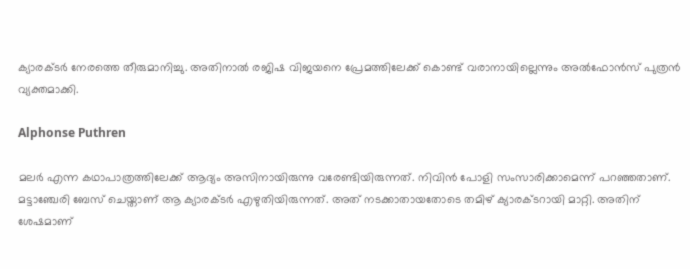ക്യാരക്ടർ നേരത്തെ തീരുമാനിച്ചു. അതിനാൽ രജിഷ വിജയനെ പ്രേമത്തിലേക്ക് കൊണ്ട് വരാനായില്ലെന്നും അൽഫോൻസ് പുത്രൻ വ്യക്തമാക്കി.

Alphonse Puthren

മലർ എന്ന കഥാപാത്രത്തിലേക്ക് ആദ്യം അസിനായിരുന്നു വരേണ്ടിയിരുന്നത്. നിവിൻ പോളി സംസാരിക്കാമെന്ന് പറഞ്ഞതാണ്. മട്ടാഞ്ചേരി ബേസ് ചെയ്താണ് ആ ക്യാരക്ടർ എഴുതിയിരുന്നത്. അത് നടക്കാതായതോടെ തമിഴ് ക്യാരക്ടറായി മാറ്റി. അതിന് ശേഷമാണ്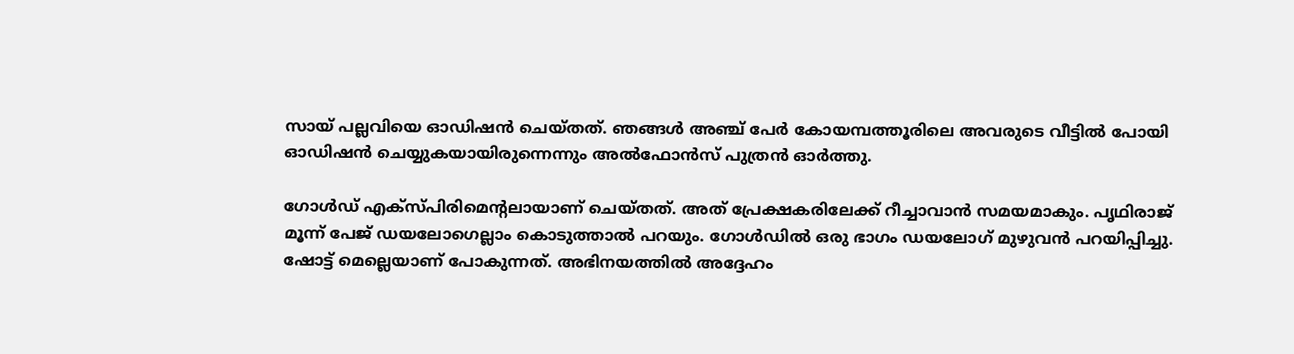സായ് പല്ലവിയെ ഓഡിഷൻ ചെയ്തത്. ഞങ്ങൾ അഞ്ച് പേർ കോയമ്പത്തൂരിലെ അവരുടെ വീട്ടിൽ പോയി ഓഡിഷൻ ചെയ്യുകയായിരുന്നെന്നും അൽഫോൻസ് പുത്രൻ ഓർത്തു.

ഗോൾഡ് എക്സ്പിരിമെന്റലായാണ് ചെയ്തത്. അത് പ്രേക്ഷകരിലേക്ക് റീച്ചാവാൻ സമയമാകും. പൃഥിരാജ് മൂന്ന് പേജ് ഡയലോഗെല്ലാം കൊടുത്താൽ പറയും. ഗോൾഡിൽ ഒരു ഭാഗം ഡയലോഗ് മുഴുവൻ പറയിപ്പിച്ചു. ഷോട്ട് മെല്ലെയാണ് പോകുന്നത്. അഭിനയത്തിൽ അദ്ദേഹം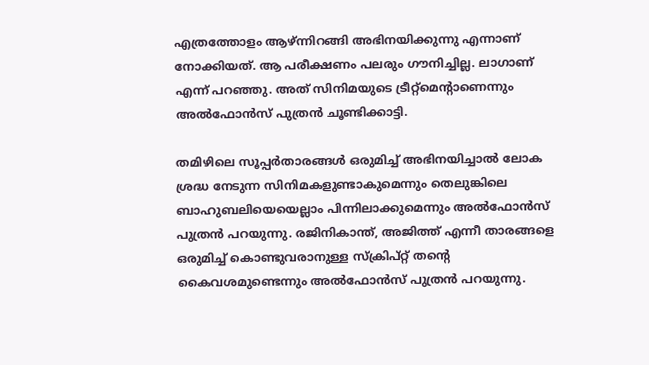എത്രത്തോളം ആഴ്ന്നിറങ്ങി അഭിനയിക്കുന്നു എന്നാണ് നോക്കിയത്. ആ പരീക്ഷണം പലരും ഗൗനിച്ചില്ല. ലാഗാണ് എന്ന് പറഞ്ഞു. അത് സിനിമയുടെ ട്രീറ്റ്മെന്റാണെന്നും അൽഫോൻസ് പുത്രൻ ചൂണ്ടിക്കാ‌‌ട്ടി.

തമിഴിലെ സൂപ്പർതാരങ്ങൾ ഒരുമിച്ച് അഭിനയിച്ചാൽ ലോക ശ്രദ്ധ നേടുന്ന സിനിമകളുണ്ടാകുമെന്നും തെലുങ്കിലെ ബാഹുബലിയെയെല്ലാം പിന്നിലാക്കുമെന്നും അൽഫോൻസ് പുത്രൻ പറയുന്നു. രജിനികാന്ത്, അജിത്ത് എന്നീ താരങ്ങളെ ഒരുമിച്ച് കൊണ്ടുവരാനുള്ള സ്ക്രിപ്റ്റ് തന്റെ കൈവശമുണ്ടെന്നും അൽഫോൻസ് പുത്രൻ പറയുന്നു.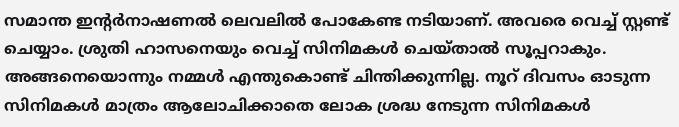സമാന്ത ഇന്റർനാഷണൽ ലെവലിൽ പോകേണ്ട നടിയാണ്. അവരെ വെച്ച് സ്റ്റണ്ട് ചെയ്യാം. ശ്രുതി ഹാസനെയും വെച്ച് സിനിമകൾ ചെയ്താൽ സൂപ്പറാകും. അങ്ങനെയൊന്നും നമ്മൾ എന്തുകൊണ്ട് ചിന്തിക്കുന്നില്ല. നൂറ് ദിവസം ഓടുന്ന സിനിമകൾ മാത്രം ആലോചിക്കാതെ ലോക ശ്രദ്ധ നേടുന്ന സിനിമകൾ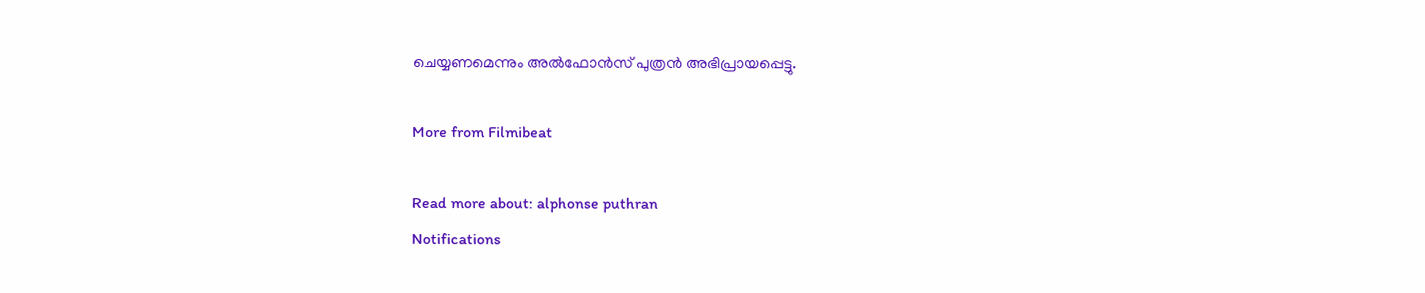ചെയ്യണമെന്നും അൽഫോൻസ് പുത്രൻ അഭിപ്രായപ്പെട്ടു.

More from Filmibeat

Read more about: alphonse puthran
Notifications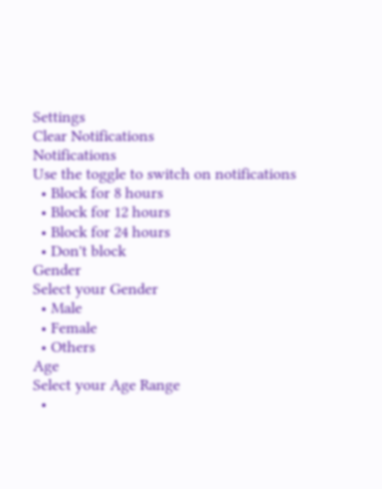Settings
Clear Notifications
Notifications
Use the toggle to switch on notifications
  • Block for 8 hours
  • Block for 12 hours
  • Block for 24 hours
  • Don't block
Gender
Select your Gender
  • Male
  • Female
  • Others
Age
Select your Age Range
  •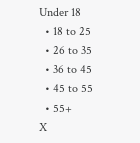Under 18
  • 18 to 25
  • 26 to 35
  • 36 to 45
  • 45 to 55
  • 55+
X